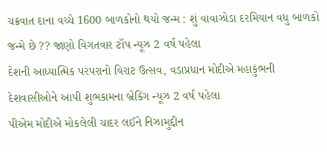ચક્રવાત દાના વચ્ચે 1600 બાળકોનો થયો જન્મ : શું વાવાઝોડા દરમિયાન વધુ બાળકો જન્મે છે ?? જાણો વિગતવાર ટૉપ ન્યૂઝ 2 વર્ષ પહેલા
દેશની આધ્યાત્મિક પરંપરાનો વિરાટ ઉત્સવ, વડાપ્રધાન મોદીએ મહાકુંભની દેશવાસીઓને આપી શુભકામના બ્રેકિંગ ન્યૂઝ 2 વર્ષ પહેલા
પીએમ મોદીએ મોકલેલી ચાદર લઈને નિઝામુદ્દીન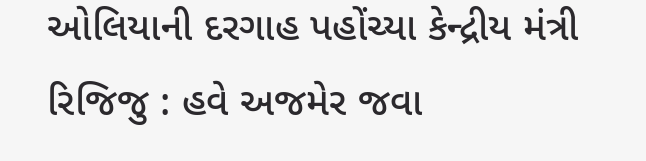ઓલિયાની દરગાહ પહોંચ્યા કેન્દ્રીય મંત્રી રિજિજુ : હવે અજમેર જવા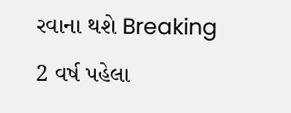રવાના થશે Breaking 2 વર્ષ પહેલા